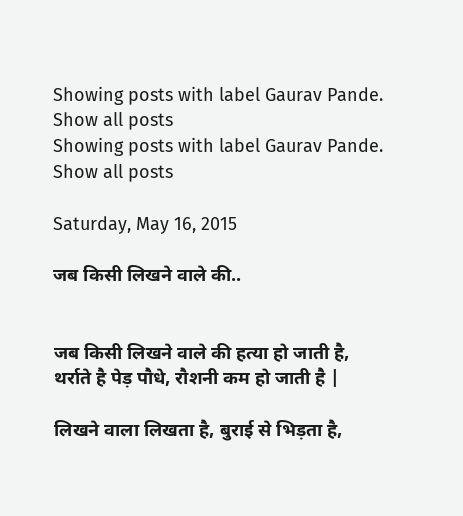Showing posts with label Gaurav Pande. Show all posts
Showing posts with label Gaurav Pande. Show all posts

Saturday, May 16, 2015

जब किसी लिखने वाले की..


जब किसी लिखने वाले की हत्या हो जाती है,
थर्राते है पेड़ पौधे, रौशनी कम हो जाती है |

लिखने वाला लिखता है, बुराई से भिड़ता है,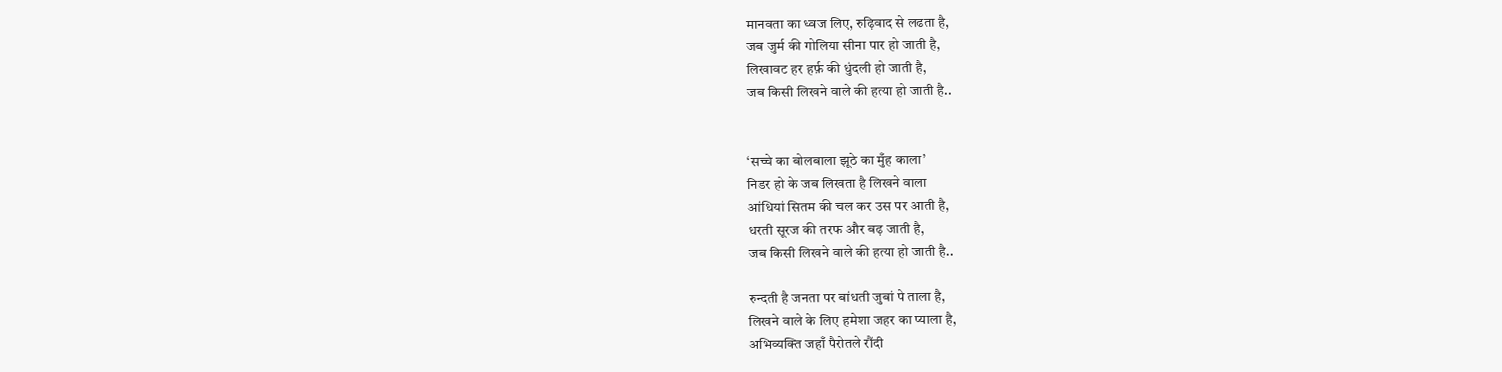मानवता का ध्वज लिए, रुढ़िवाद से लढता है,
जब जुर्म की गोलिया सीना पार हो जाती है,
लिखावट हर हर्फ़ की धुंदली हो जाती है,
जब किसी लिखने वाले की हत्या हो जाती है..


‘सच्चे का बोलबाला झूठे का मुँह काला’
निडर हो के जब लिखता है लिखने वाला
आंधियां सितम की चल कर उस पर आती है,
धरती सूरज की तरफ और बढ़ जाती है,
जब किसी लिखने वाले की हत्या हो जाती है..

रुन्दती है जनता पर बांधती जुबां पे ताला है,
लिखने वाले के लिए हमेशा जहर का प्याला है,
अभिव्यक्ति जहाँ पैरोतले रौंदी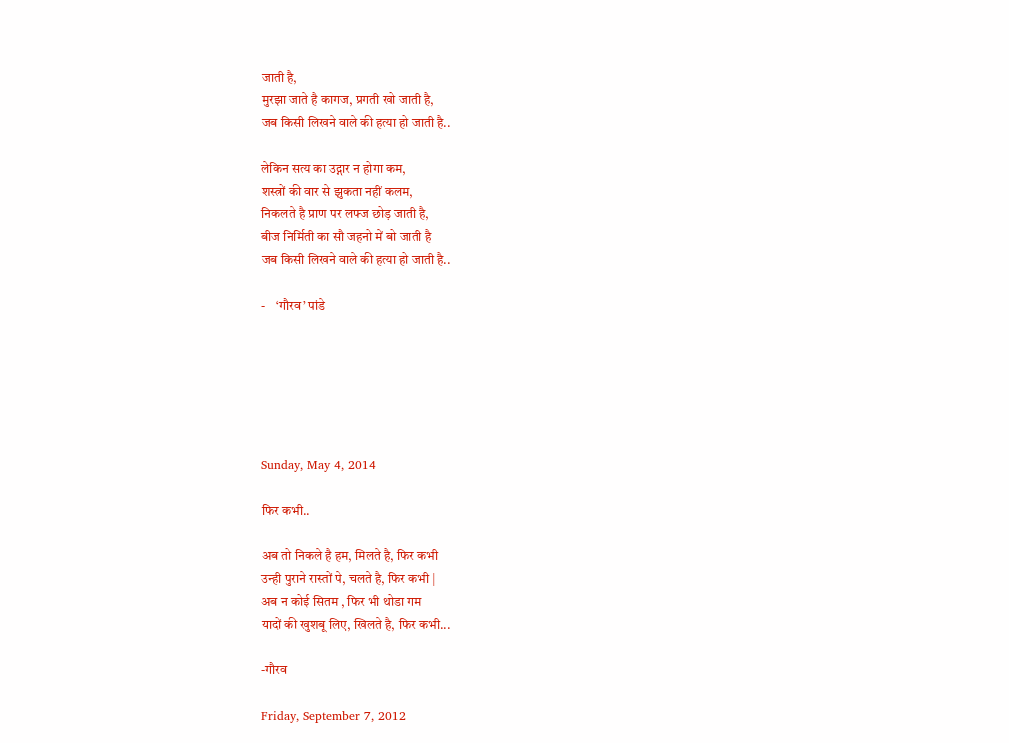जाती है,
मुरझा जाते है कागज, प्रगती खो जाती है,
जब किसी लिखने वाले की हत्या हो जाती है..

लेकिन सत्य का उद्गार न होगा कम,
शस्त्रों की वार से झुकता नहीं कलम,
निकलते है प्राण पर लफ्ज छोड़ जाती है,
बीज निर्मिती का सौ जहनो में बो जाती है
जब किसी लिखने वाले की हत्या हो जाती है..

-    ‘गौरव’ पांडे






Sunday, May 4, 2014

फिर कभी..

अब तो निकले है हम, मिलते है, फिर कभी
उन्ही पुराने रास्तों पे, चलते है, फिर कभी |
अब न कोई सितम , फिर भी थोडा गम
यादों की खुशबू लिए, खिलते है, फिर कभी...

-गौरव

Friday, September 7, 2012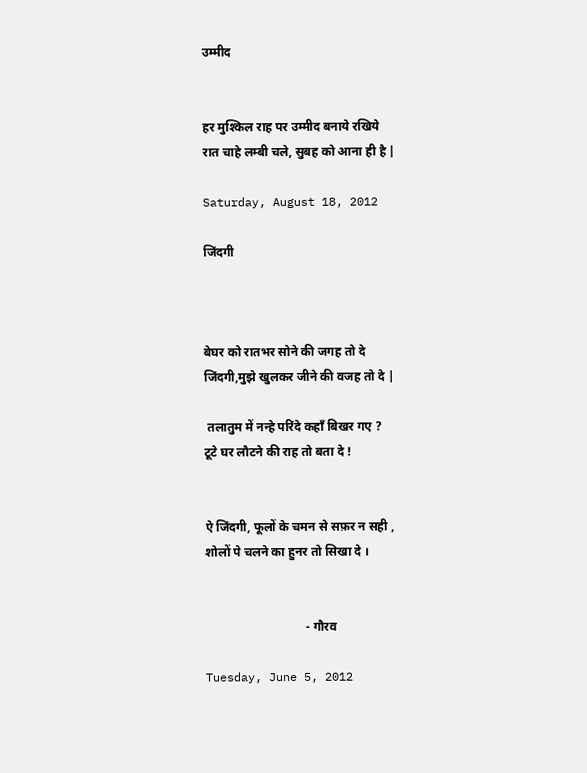उम्मीद


हर मुश्किल राह पर उम्मीद बनाये रखिये
रात चाहे लम्बी चले, सुबह को आना ही है |

Saturday, August 18, 2012

जिंदगी



बेघर को रातभर सोने की जगह तो दे
जिंदगी,मुझे खुलकर जीने की वजह तो दे |

 तलातुम में नन्हे परिंदे कहाँ बिखर गए ?
टूटे घर लौटने की राह तो बता दे !


ऐ जिंदगी, फूलों के चमन से सफ़र न सही ,
शोलों पे चलने का हुनर तो सिखा दे ।


                                - गौरव

Tuesday, June 5, 2012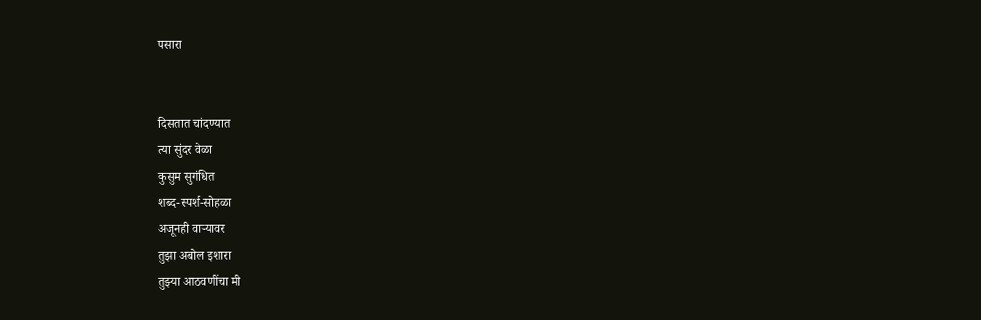पसारा


दिसतात चांदण्यात
त्या सुंदर वेळा
कुसुम सुगंधित
शब्द-स्पर्श-सोहळा
अजूनही वाऱ्यावर
तुझा अबोल इशारा
तुझ्या आठवणींचा मी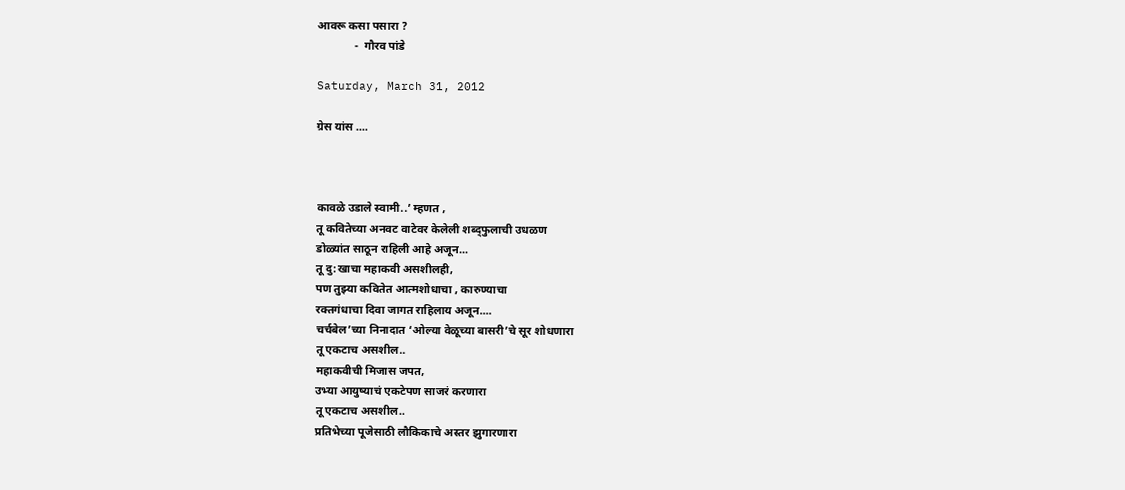आवरू कसा पसारा ?
             -  गौरव पांडे

Saturday, March 31, 2012

ग्रेस यांस ....



कावळे उडाले स्वामी..’ म्हणत ,
तू कवितेच्या अनवट वाटेवर केलेली शब्द्फुलाची उधळण
डोळ्यांत साठून राहिली आहे अजून...
तू दु:खाचा महाकवी असशीलही,
पण तुझ्या कवितेत आत्मशोधाचा , कारुण्याचा
रक्तगंधाचा दिवा जागत राहिलाय अजून....
चर्चबेल’च्या निनादात ‘ओल्या वेळूच्या बासरी’चे सूर शोधणारा
तू एकटाच असशील..
महाकवीची मिजास जपत,
उभ्या आयुष्याचं एकटेपण साजरं करणारा
तू एकटाच असशील..
प्रतिभेच्या पूजेसाठी लौकिकाचे अस्तर झुगारणारा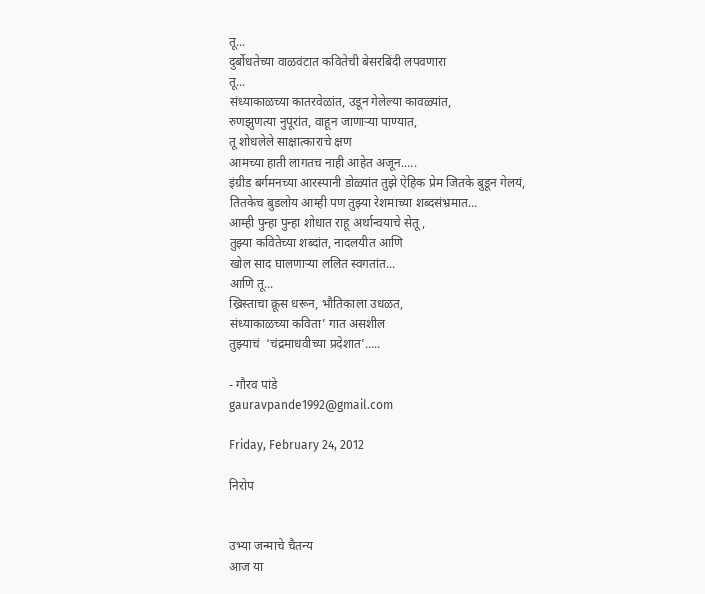तू...
दुर्बोधतेच्या वाळवंटात कवितेची बेसरबिंदी लपवणारा
तू...
संध्याकाळच्या कातरवेळांत, उडून गेलेल्या कावळ्यांत,
रुणझुणत्या नुपूरांत, वाहून जाणाऱ्या पाण्यात,
तू शोधलेले साक्षात्काराचे क्षण
आमच्या हाती लागतच नाही आहेत अजून.....
इंग्रीड बर्गमनच्या आरस्पानी डोळ्यांत तुझे ऐहिक प्रेम जितके बुडून गेलयं,
तितकेच बुडलोय आम्ही पण तुझ्या रेशमाच्या शब्दसंभ्रमात...
आम्ही पुन्हा पुन्हा शोधात राहू अर्थान्वयाचे सेतू ,
तुझ्या कवितेच्या शब्दांत, नादलयीत आणि
खोल साद घालणाऱ्या ललित स्वगतांत...
आणि तू...
ख्रिस्ताचा क्रूस धरून, भौतिकाला उधळत,
संध्याकाळच्या कविता’ गात असशील
तुझ्याचं  ‘चंद्रमाधवीच्या प्रदेशात’.....

- गौरव पांडे
gauravpande1992@gmail.com

Friday, February 24, 2012

निरोप


उभ्या जन्माचे चैतन्य
आज या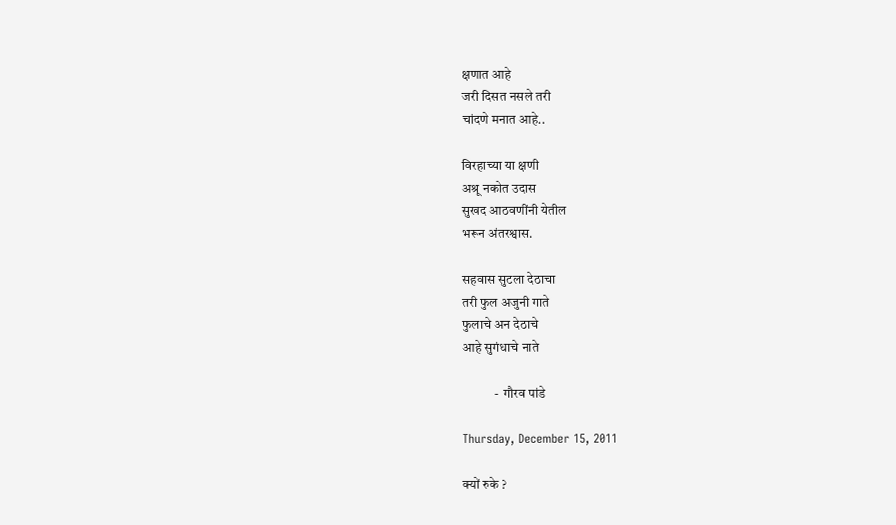क्षणात आहे
जरी दिसत नसले तरी
चांदणे मनात आहे..

विरहाच्या या क्षणी
अश्रू नकोत उदास
सुखद आठवणींनी येतील
भरून अंतरश्वास.

सहवास सुटला देठाचा
तरी फुल अजुनी गाते
फुलाचे अन देठाचे
आहे सुगंधाचे नाते

            -  गौरव पांडे

Thursday, December 15, 2011

क्यों रुके ?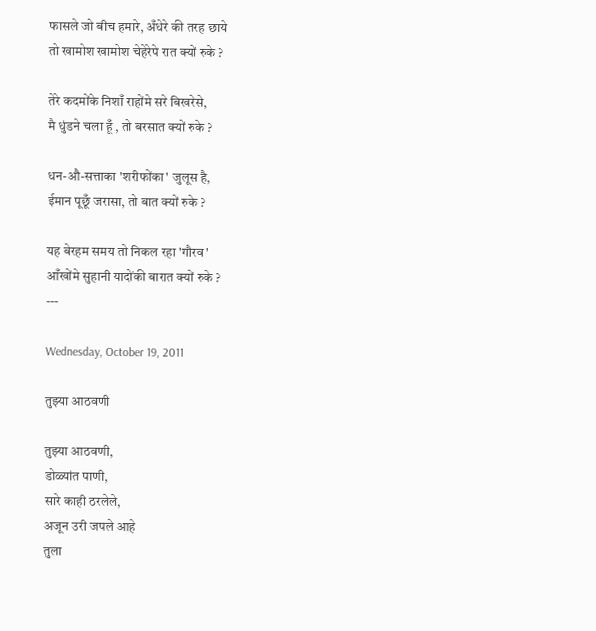फासले जो बीच हमारे, अँधेरे की तरह छाये
तो खामोश खामोश चेहेरेपे रात क्यों रुके ?

तेरे कदमोंके निशाँ राहोंमे सरे बिखरेसे,
मै धुंडने चला हूँ , तो बरसात क्यों रुके ?

धन-औ-सत्ताका 'शरीफोंका' जुलूस है,
ईमान पूछूँ जरासा, तो बात क्यों रुके ?

यह बेरहम समय तो निकल रहा 'गौरव'
आँखोंमे सुहानी यादोंकी बारात क्यों रुके ?
---

Wednesday, October 19, 2011

तुझ्या आठवणी

तुझ्या आठवणी,
डोळ्यांत पाणी,
सारे काही ठरलेले,
अजून उरी जपले आहे
तुला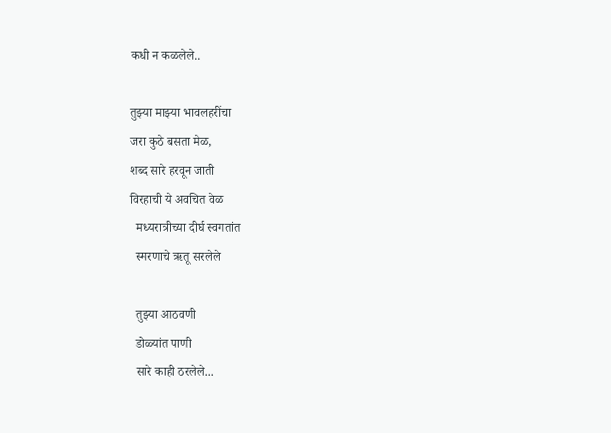कधी न कळलेले..

तुझ्या माझ्या भावलहरींचा
जरा कुठे बसता मेळ,
शब्द सारे हरवून जाती
विरहाची ये अवचित वेळ
  मध्यरात्रीच्या दीर्घ स्वगतांत
  स्मरणाचे ऋतू सरलेले

  तुझ्या आठवणी
  डोळ्यांत पाणी
  सारे काही ठरलेले...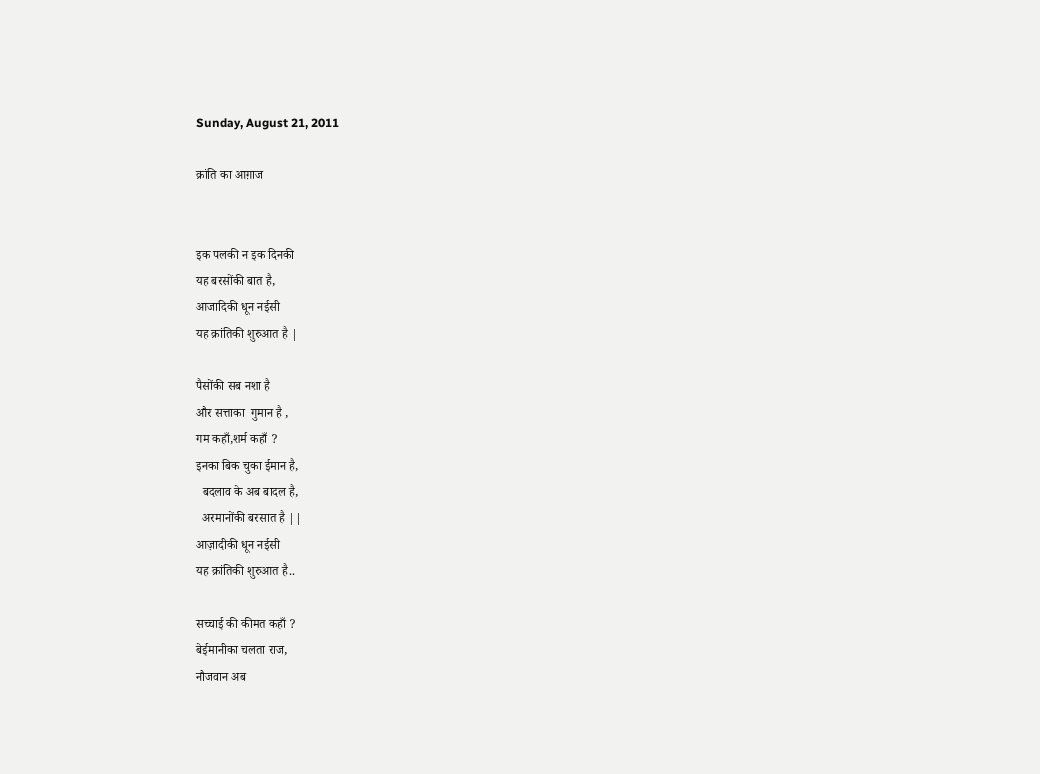Sunday, August 21, 2011

क्रांति का आग़ाज


इक पलकी न इक दिनकी
यह बरसोंकी बात है,
आजादिकी धून नईसी
यह क्रांतिकी शुरुआत है |

पैसोंकी सब नशा है
और सत्ताका  गुमान है ,
गम कहाँ,शर्म कहाँ ?
इनका बिक चुका ईमान है,
  बदलाव के अब बादल है,
  अरमानोंकी बरसात है ||
आज़ादीकी धून नईसी
यह क्रांतिकी शुरुआत है..

सच्चाई की कीमत कहाँ ?
बेईमानीका चलता राज,
नौजवान अब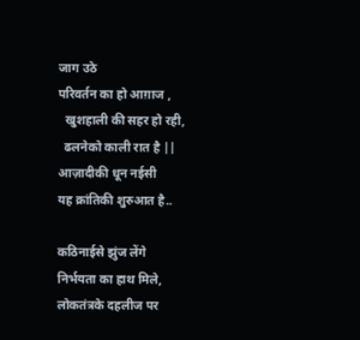जाग उठे
परिवर्तन का हो आग़ाज ,
  खुशहाली की सहर हो रही,
  ढलनेको काली रात है ||
आज़ादीकी धून नईसी
यह क्रांतिकी शुरुआत है..

कठिनाईसे झुंज लेंगे
निर्भयता का हाथ मिले,
लोकतंत्रके दहलीज पर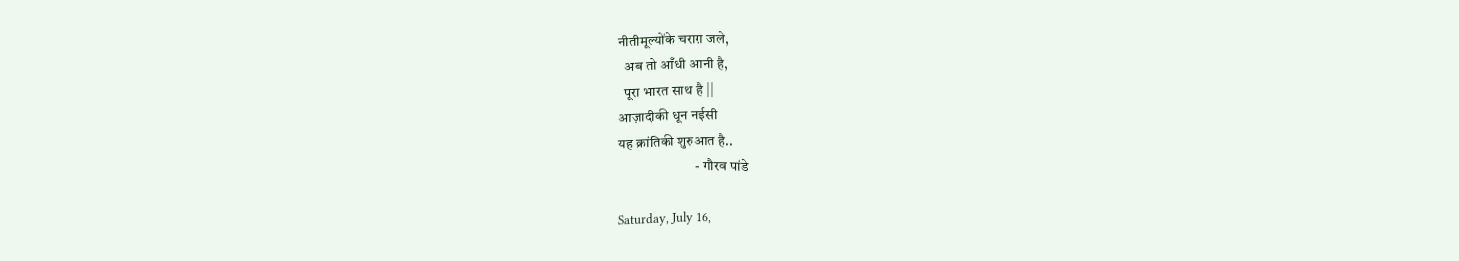नीतीमूल्योंके चराग़ जले,
  अब तो आँधी आनी है,
  पूरा भारत साथ है ||
आज़ादीकी धून नईसी
यह क्रांतिकी शुरुआत है..
                           - गौरव पांडे

Saturday, July 16,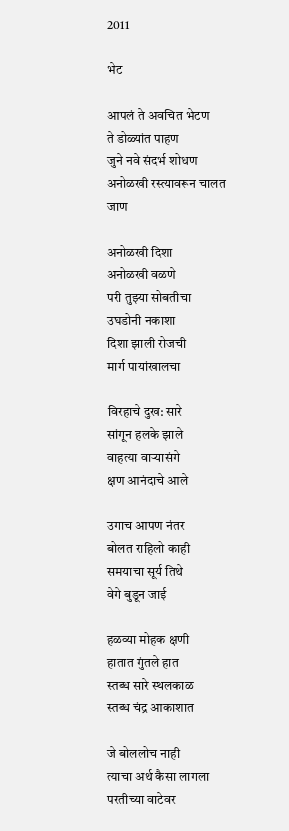2011

भेट

आपलं ते अवचित भेटण
ते डोळ्यांत पाहण
जुने नवे संदर्भ शोधण
अनोळखी रस्त्यावरून चालत जाण

अनोळखी दिशा
अनोळखी वळणे
परी तुझ्या सोबतीचा
उघडोनी नकाशा
दिशा झाली रोजची
मार्ग पायांखालचा

विरहाचे दुख: सारे
सांगून हलके झाले
वाहत्या वाऱ्यासंगे
क्षण आनंदाचे आले

उगाच आपण नंतर
बोलत राहिलो काही
समयाचा सूर्य तिथे
वेगे बुडून जाई

हळव्या मोहक क्षणी
हातात गुंतले हात
स्तब्ध सारे स्थलकाळ
स्तब्ध चंद्र आकाशात

जे बोललोच नाही
त्याचा अर्थ कैसा लागला
परतीच्या वाटेवर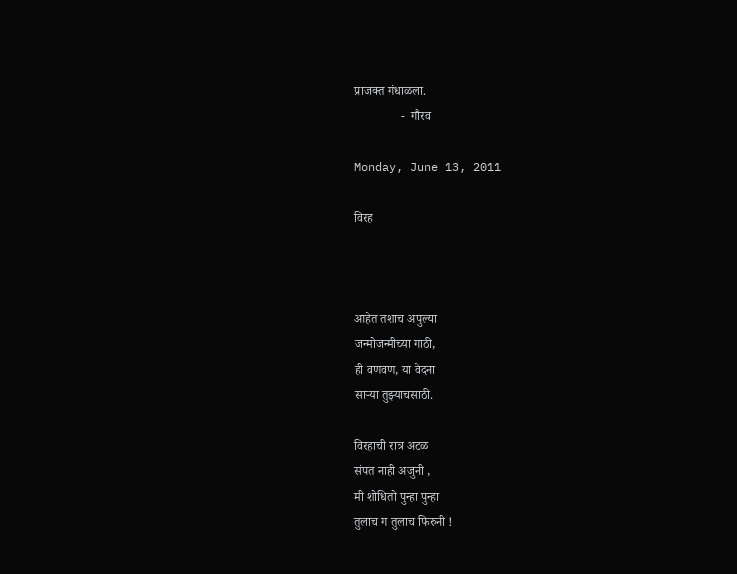प्राजक्त गंधाळला.
               -  गौरव

Monday, June 13, 2011

विरह



आहेत तशाच अपुल्या
जन्मोजन्मीच्या गाठी,
ही वणवण, या वेदना
साऱ्या तुझ्याचसाठी.

विरहाची रात्र अटळ
संपत नाही अजुनी ,
मी शोधितो पुन्हा पुन्हा
तुलाच ग तुलाच फिरुनी !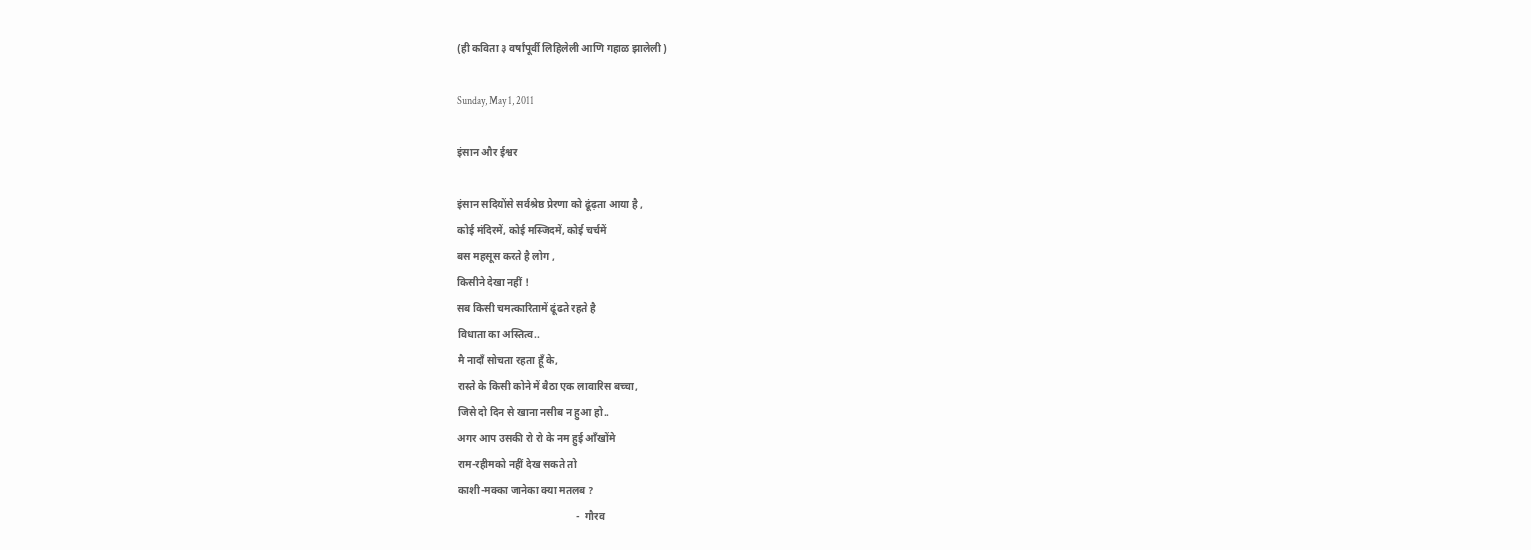(ही कविता ३ वर्षांपूर्वी लिहिलेली आणि गहाळ झालेली )

Sunday, May 1, 2011

इंसान और ईश्वर

इंसान सदियोंसे सर्वश्रेष्ठ प्रेरणा को ढूंढ़ता आया है ,
कोई मंदिरमें, कोई मस्जिदमें, कोई चर्चमें
बस महसूस करते है लोग ,
किसीने देखा नहीं !
सब किसी चमत्कारितामें ढूंढते रहते है
विधाता का अस्तित्व..
मै नादाँ सोचता रहता हूँ के,
रास्ते के किसी कोने में बैठा एक लावारिस बच्चा,
जिसे दो दिन से खाना नसीब न हुआ हो..
अगर आप उसकी रो रो के नम हुई आँखोंमे
राम-रहीमको नहीं देख सकते तो
काशी-मक्का जानेका क्या मतलब ?
                                              -  गौरव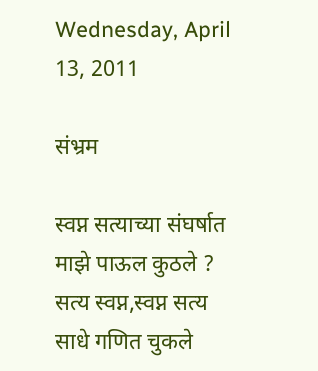Wednesday, April 13, 2011

संभ्रम

स्वप्न सत्याच्या संघर्षात
माझे पाऊल कुठले ?
सत्य स्वप्न,स्वप्न सत्य
साधे गणित चुकले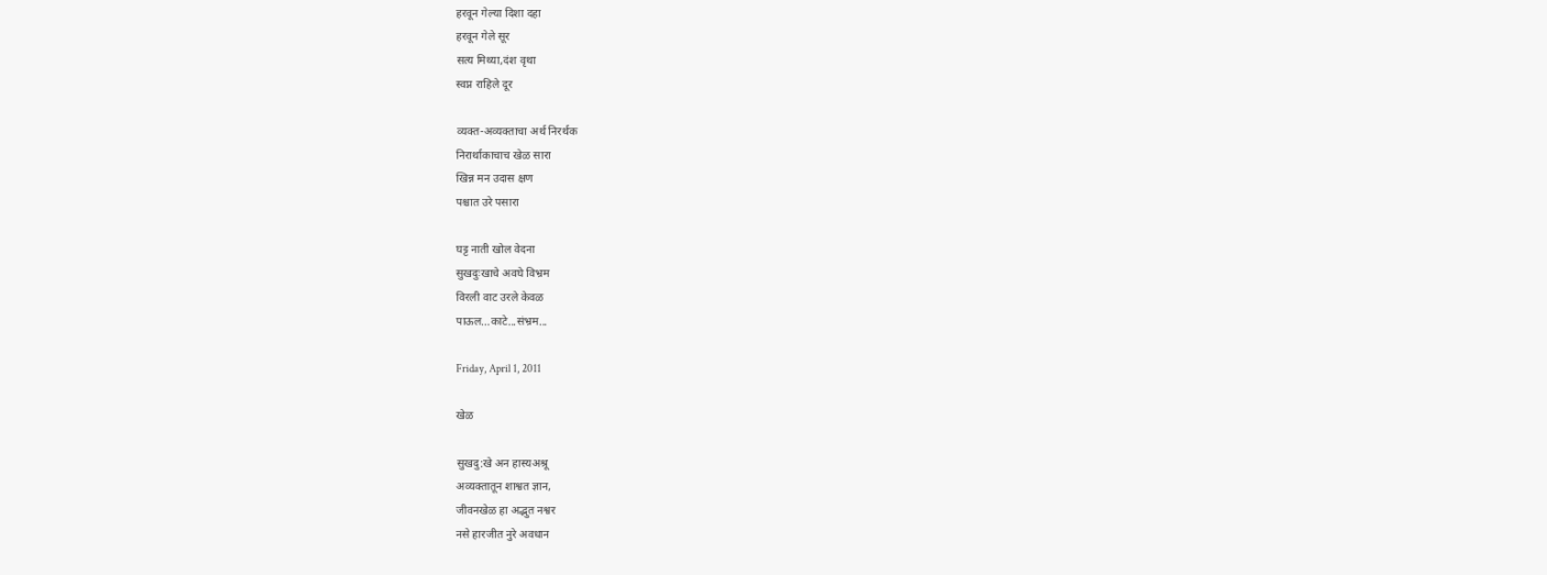हरवून गेल्या दिशा दहा
हरवून गेले सूर
सत्य मिथ्या,दंश वृथा
स्वप्न राहिले दूर

व्यक्त-अव्यक्ताचा अर्थ निरर्थक
निरार्थाकाचाच खेळ सारा
खिन्न मन उदास क्षण
पश्चात उरे पसारा

घट्ट नाती खोल वेदना
सुखदुःखाचे अवघे विभ्रम
विरली वाट उरले केवळ
पाऊल...काटे...संभ्रम...

Friday, April 1, 2011

खेळ

सुखदु:खे अन हास्यअश्रू
अव्यक्तातून शाश्वत ज्ञान,
जीवनखेळ हा अद्भुत नश्वर
नसे हारजीत नुरे अवधान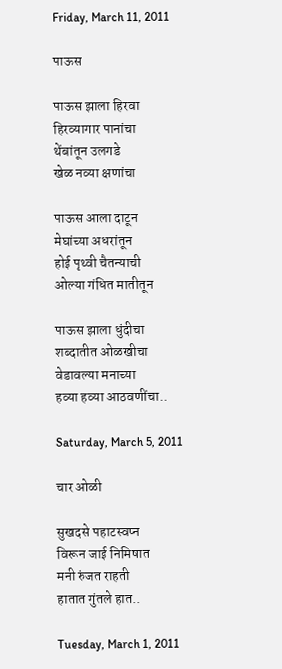Friday, March 11, 2011

पाऊस

पाऊस झाला हिरवा
हिरव्यागार पानांचा
थेंबांतून उलगडे
खेळ नव्या क्षणांचा

पाऊस आला दाटून
मेघांच्या अधरांतून
होई पृथ्वी चैतन्याची
ओल्या गंधित मातीतून

पाऊस झाला धुंदीचा
शब्दातीत ओळखीचा
वेडावल्या मनाच्या
हव्या हव्या आठवणींचा..

Saturday, March 5, 2011

चार ओळी

सुखदसे पहाटस्वप्न
विरून जाई निमिषात
मनी रुंजत राहती
हातात गुंतले हात..

Tuesday, March 1, 2011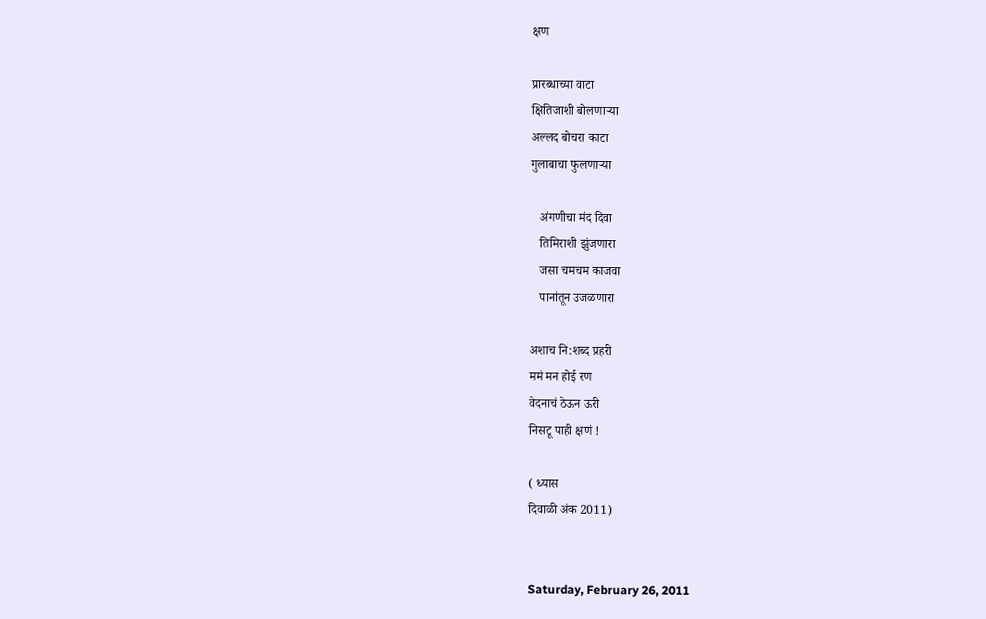क्षण

प्रारब्धाच्या वाटा
क्षितिजाशी बोलणाऱ्या
अल्लद बोचरा काटा
गुलाबाचा फुलणाऱ्या

   अंगणीचा मंद दिवा
   तिमिराशी झुंजणारा
   जसा चमचम काजवा
   पानांतून उजळणारा

अशाच नि:शब्द प्रहरी
ममं मन होई रण
वेदनाचं ठेऊन ऊरी
निसटू पाही क्षणं !

( ध्यास
दिवाळी अंक 2011)


Saturday, February 26, 2011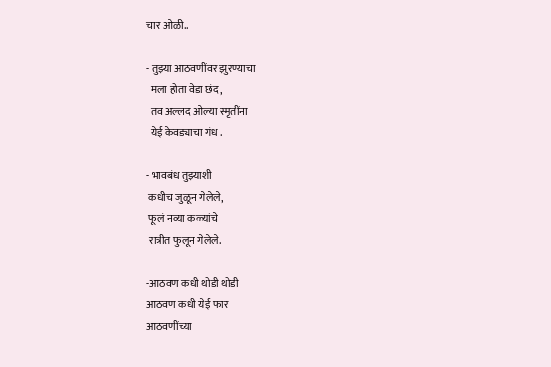चार ओळी..

- तुझ्या आठवणींवर झुरण्याचा
  मला होता वेडा छंद,
  तव अल्लद ओल्या स्मृतींना
  येई केवड्याचा गंध .

- भावबंध तुझ्याशी
 कधीच जुळून गेलेले,
 फूलं नव्या कळ्यांचे
 रात्रीत फुलून गेलेले.

-आठवण कधी थोडी थोडी
आठवण कधी येई फार
आठवणींच्या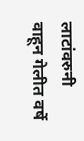लाटांवरुनी
वाहून गेलीत वर्षे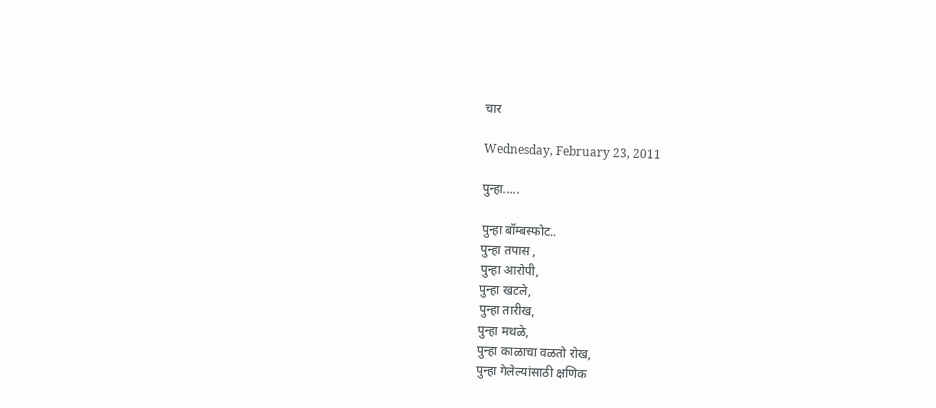चार

Wednesday, February 23, 2011

पुन्हा.....

पुन्हा बॉम्बस्फोट..
पुन्हा तपास ,
पुन्हा आरोपी,
पुन्हा खटले,
पुन्हा तारीख,
पुन्हा मथळे,
पुन्हा काळाचा वळतो रोख,
पुन्हा गेलेल्यांसाठी क्षणिक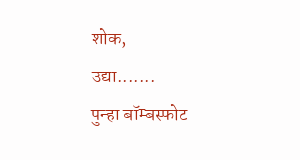शोक,
उद्या.......
पुन्हा बॉम्बस्फोट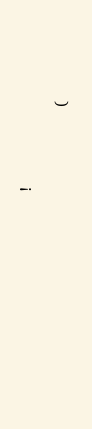!

                 (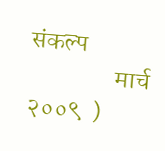संकल्प
                 मार्च २००९  )